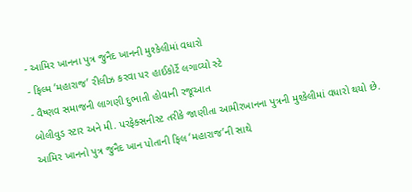- આમિર ખાનના પુત્ર જુનૈદ ખાનની મુશ્કેલીમાં વધારો
- ફિલ્મ ‘મહારાજ’ રીલીઝ કરવા પર હાઈકોર્ટે લગાવ્યો સ્ટે
- વૈષ્ણવ સમાજની લાગણી દુભાતી હોવાની રજૂઆત
બોલીવુડ સ્ટાર અને મી. પરફેક્સનીસ્ટ તરીકે જાણીતા આમીરખાનના પુત્રની મુશ્કેલીમાં વધારો થયો છે. આમિર ખાનનો પુત્ર જુનૈદ ખાન પોતાની ફિલ ‘મહારાજ’ની સાથે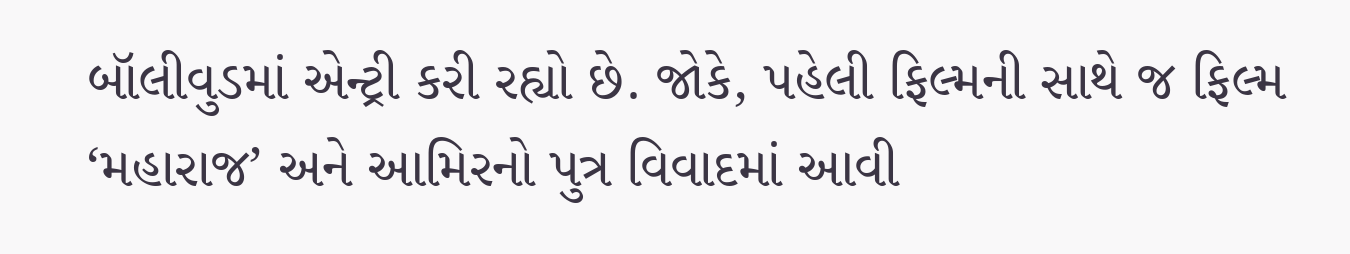બૉલીવુડમાં એન્ટ્રી કરી રહ્યો છે. જોકે, પહેલી ફિલ્મની સાથે જ ફિલ્મ ‘મહારાજ’ અને આમિરનો પુત્ર વિવાદમાં આવી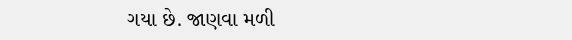ગયા છે. જાણવા મળી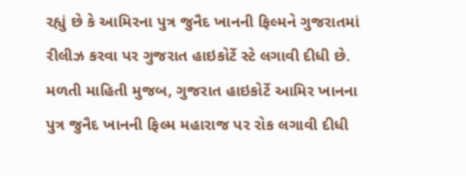રહ્યું છે કે આમિરના પુત્ર જુનૈદ ખાનની ફિલ્મને ગુજરાતમાં રીલીઝ કરવા પર ગુજરાત હાઇકોર્ટે સ્ટે લગાવી દીધી છે.
મળતી માહિતી મુજબ, ગુજરાત હાઇકોર્ટે આમિર ખાનના પુત્ર જુનૈદ ખાનની ફિલ્મ મહારાજ પર રોક લગાવી દીધી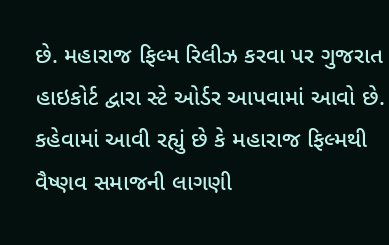છે. મહારાજ ફિલ્મ રિલીઝ કરવા પર ગુજરાત હાઇકોર્ટ દ્વારા સ્ટે ઓર્ડર આપવામાં આવો છે. કહેવામાં આવી રહ્યું છે કે મહારાજ ફિલ્મથી વૈષ્ણવ સમાજની લાગણી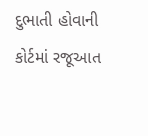દુભાતી હોવાની કોર્ટમાં રજૂઆત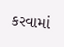કરવામાં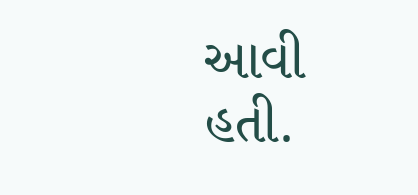આવી હતી.